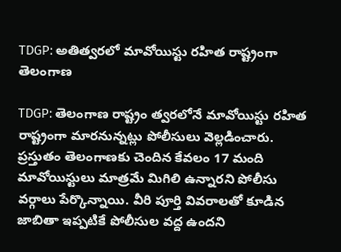TDGP: అతిత్వరలో మావోయిస్టు రహిత రాష్ట్రంగా తెలంగాణ

TDGP: తెలంగాణ రాష్ట్రం త్వరలోనే మావోయిస్టు రహిత రాష్ట్రంగా మారనున్నట్లు పోలీసులు వెల్లడించారు. ప్రస్తుతం తెలంగాణకు చెందిన కేవలం 17 మంది మావోయిస్టులు మాత్రమే మిగిలి ఉన్నారని పోలీసు వర్గాలు పేర్కొన్నాయి. వీరి పూర్తి వివరాలతో కూడిన జాబితా ఇప్పటికే పోలీసుల వద్ద ఉందని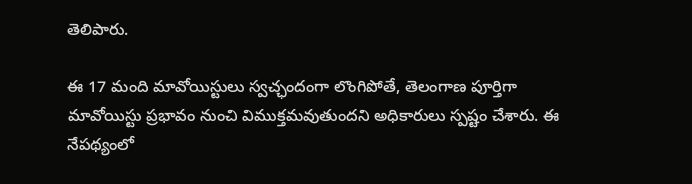తెలిపారు.

ఈ 17 మంది మావోయిస్టులు స్వచ్ఛందంగా లొంగిపోతే, తెలంగాణ పూర్తిగా మావోయిస్టు ప్రభావం నుంచి విముక్తమవుతుందని అధికారులు స్పష్టం చేశారు. ఈ నేపథ్యంలో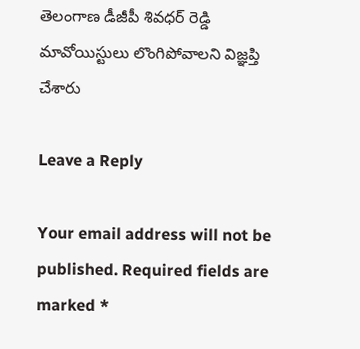తెలంగాణ డీజీపీ శివధర్ రెడ్డి మావోయిస్టులు లొంగిపోవాలని విజ్ఞప్తి చేశారు

Leave a Reply

Your email address will not be published. Required fields are marked *